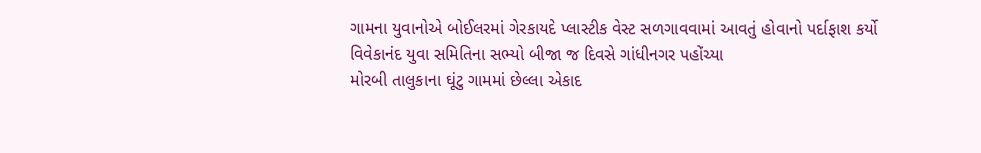ગામના યુવાનોએ બોઈલરમાં ગેરકાયદે પ્લાસ્ટીક વેસ્ટ સળગાવવામાં આવતું હોવાનો પર્દાફાશ કર્યો
વિવેકાનંદ યુવા સમિતિના સભ્યો બીજા જ દિવસે ગાંધીનગર પહોંચ્યા
મોરબી તાલુકાના ઘૂંટુ ગામમાં છેલ્લા એકાદ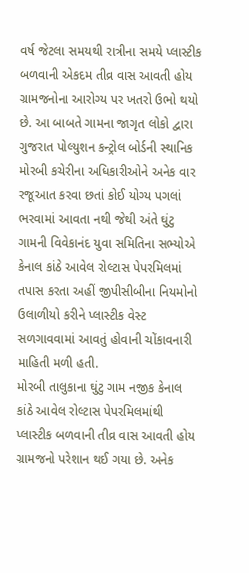વર્ષ જેટલા સમયથી રાત્રીના સમયે પ્લાસ્ટીક બળવાની એકદમ તીવ્ર વાસ આવતી હોય ગ્રામજનોના આરોગ્ય પર ખતરો ઉભો થયો છે. આ બાબતે ગામના જાગૃત લોકો દ્વારા ગુજરાત પોલ્યુશન કન્ટ્રોલ બોર્ડની સ્થાનિક મોરબી કચેરીના અધિકારીઓને અનેક વાર રજૂઆત કરવા છતાં કોઈ યોગ્ય પગલાં ભરવામાં આવતા નથી જેથી અંતે ઘુંટુ ગામની વિવેકાનંદ યુવા સમિતિના સભ્યોએ કેનાલ કાંઠે આવેલ રોલ્ટાસ પેપરમિલમાં તપાસ કરતા અહીં જીપીસીબીના નિયમોનો ઉલાળીયો કરીને પ્લાસ્ટીક વેસ્ટ સળગાવવામાં આવતું હોવાની ચોંકાવનારી માહિતી મળી હતી.
મોરબી તાલુકાના ઘુંટુ ગામ નજીક કેનાલ કાંઠે આવેલ રોલ્ટાસ પેપરમિલમાંથી પ્લાસ્ટીક બળવાની તીવ્ર વાસ આવતી હોય ગ્રામજનો પરેશાન થઈ ગયા છે. અનેક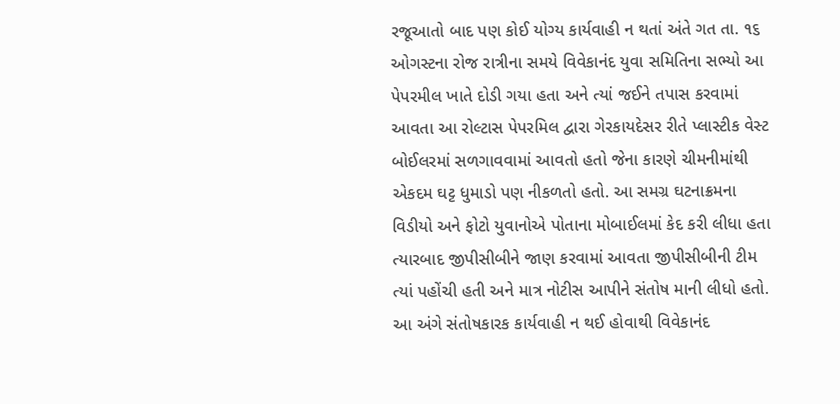રજૂઆતો બાદ પણ કોઈ યોગ્ય કાર્યવાહી ન થતાં અંતે ગત તા. ૧૬ ઓગસ્ટના રોજ રાત્રીના સમયે વિવેકાનંદ યુવા સમિતિના સભ્યો આ પેપરમીલ ખાતે દોડી ગયા હતા અને ત્યાં જઈને તપાસ કરવામાં આવતા આ રોલ્ટાસ પેપરમિલ દ્વારા ગેરકાયદેસર રીતે પ્લાસ્ટીક વેસ્ટ બોઈલરમાં સળગાવવામાં આવતો હતો જેના કારણે ચીમનીમાંથી એકદમ ઘટ્ટ ધુમાડો પણ નીકળતો હતો. આ સમગ્ર ઘટનાક્રમના વિડીયો અને ફોટો યુવાનોએ પોતાના મોબાઈલમાં કેદ કરી લીધા હતા ત્યારબાદ જીપીસીબીને જાણ કરવામાં આવતા જીપીસીબીની ટીમ ત્યાં પહોંચી હતી અને માત્ર નોટીસ આપીને સંતોષ માની લીધો હતો.
આ અંગે સંતોષકારક કાર્યવાહી ન થઈ હોવાથી વિવેકાનંદ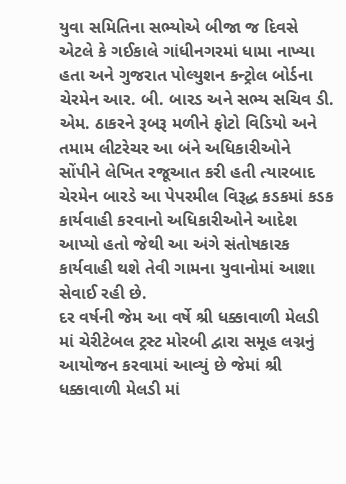યુવા સમિતિના સભ્યોએ બીજા જ દિવસે એટલે કે ગઈકાલે ગાંધીનગરમાં ધામા નાખ્યા હતા અને ગુજરાત પોલ્યુશન કન્ટ્રોલ બોર્ડના ચેરમેન આર. બી. બારડ અને સભ્ય સચિવ ડી. એમ. ઠાકરને રૂબરૂ મળીને ફોટો વિડિયો અને તમામ લીટરેચર આ બંને અધિકારીઓને સોંપીને લેખિત રજૂઆત કરી હતી ત્યારબાદ ચેરમેન બારડે આ પેપરમીલ વિરૂદ્ધ કડકમાં કડક કાર્યવાહી કરવાનો અધિકારીઓને આદેશ આપ્યો હતો જેથી આ અંગે સંતોષકારક કાર્યવાહી થશે તેવી ગામના યુવાનોમાં આશા સેવાઈ રહી છે.
દર વર્ષની જેમ આ વર્ષે શ્રી ધક્કાવાળી મેલડી માં ચેરીટેબલ ટ્રસ્ટ મોરબી દ્વારા સમૂહ લગ્નનું આયોજન કરવામાં આવ્યું છે જેમાં શ્રી ધક્કાવાળી મેલડી માં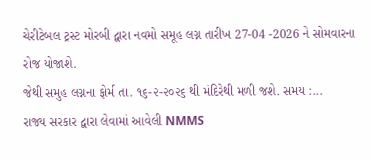ચેરીટેબલ ટ્રસ્ટ મોરબી દ્વારા નવમો સમૂહ લગ્ન તારીખ 27-04 -2026 ને સોમવારના રોજ યોજાશે.
જેથી સમુહ લગ્નના ફોર્મ તા. ૧૬-૨-૨૦૨૬ થી મંદિરેથી મળી જશે. સમય :...
રાજ્ય સરકાર દ્વારા લેવામાં આવેલી NMMS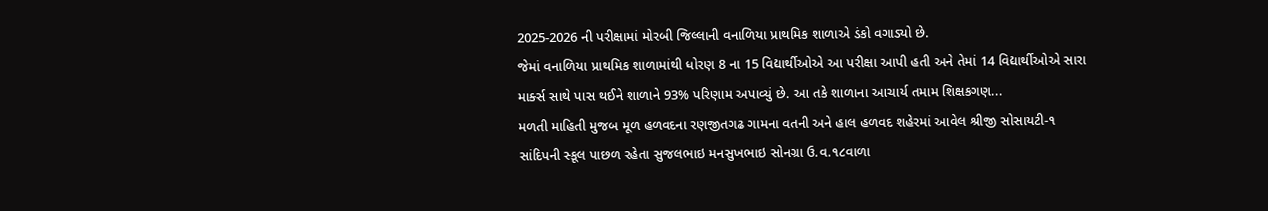2025-2026 ની પરીક્ષામાં મોરબી જિલ્લાની વનાળિયા પ્રાથમિક શાળાએ ડંકો વગાડ્યો છે.
જેમાં વનાળિયા પ્રાથમિક શાળામાંથી ધોરણ 8 ના 15 વિદ્યાર્થીઓએ આ પરીક્ષા આપી હતી અને તેમાં 14 વિદ્યાર્થીઓએ સારા માર્ક્સ સાથે પાસ થઈને શાળાને 93% પરિણામ અપાવ્યું છે. આ તકે શાળાના આચાર્ય તમામ શિક્ષકગણ...
મળતી માહિતી મુજબ મૂળ હળવદના રણજીતગઢ ગામના વતની અને હાલ હળવદ શહેરમાં આવેલ શ્રીજી સોસાયટી-૧ સાંદિપની સ્કૂલ પાછળ રહેતા સુજલભાઇ મનસુખભાઇ સોનગ્રા ઉ.વ.૧૮વાળા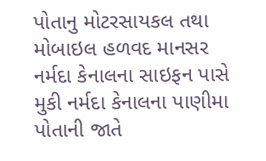પોતાનુ મોટરસાયકલ તથા મોબાઇલ હળવદ માનસર નર્મદા કેનાલના સાઇફન પાસે મુકી નર્મદા કેનાલના પાણીમા પોતાની જાતે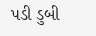પડી ડુબી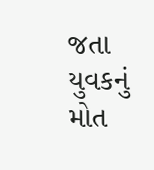જતા યુવકનું મોત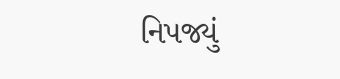નિપજ્યું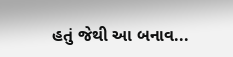હતું જેથી આ બનાવ...